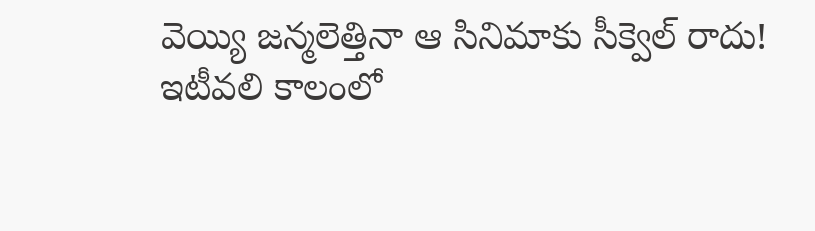వెయ్యి జన్మలెత్తినా ఆ సినిమాకు సీక్వెల్ రాదు!
ఇటీవలి కాలంలో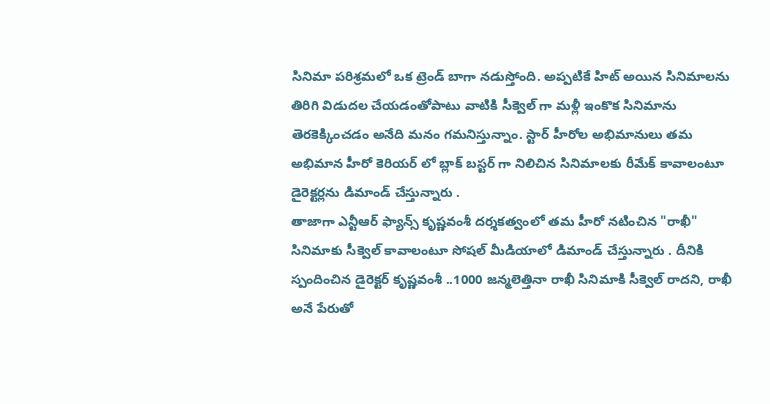సినిమా పరిశ్రమలో ఒక ట్రెండ్ బాగా నడుస్తోంది. అప్పటికే హిట్ అయిన సినిమాలను తిరిగి విడుదల చేయడంతోపాటు వాటికి సీక్వెల్ గా మళ్లీ ఇంకొక సినిమాను తెరకెక్కించడం అనేది మనం గమనిస్తున్నాం. స్టార్ హీరోల అభిమానులు తమ అభిమాన హీరో కెరియర్ లో బ్లాక్ బస్టర్ గా నిలిచిన సినిమాలకు రీమేక్ కావాలంటూ డైరెక్టర్లను డిమాండ్ చేస్తున్నారు .
తాజాగా ఎన్టీఆర్ ఫ్యాన్స్ కృష్ణవంశీ దర్శకత్వంలో తమ హీరో నటించిన "రాఖీ" సినిమాకు సీక్వెల్ కావాలంటూ సోషల్ మీడియాలో డిమాండ్ చేస్తున్నారు . దీనికి స్పందించిన డైరెక్టర్ కృష్ణవంశీ ..1000 జన్మలెత్తినా రాఖీ సినిమాకి సీక్వెల్ రాదని, రాఖీ అనే పేరుతో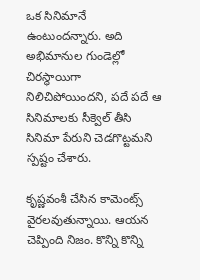ఒక సినిమానే ఉంటుందన్నారు. అది అభిమానుల గుండెల్లో చిరస్థాయిగా నిలిచిపోయిందని, పదే పదే ఆ సినిమాలకు సీక్వెల్ తీసి సినిమా పేరుని చెడగొట్టమని స్పష్టం చేశారు.

కృష్ణవంశీ చేసిన కామెంట్స్ వైరలవుతున్నాయి. ఆయన చెప్పింది నిజం. కొన్ని కొన్ని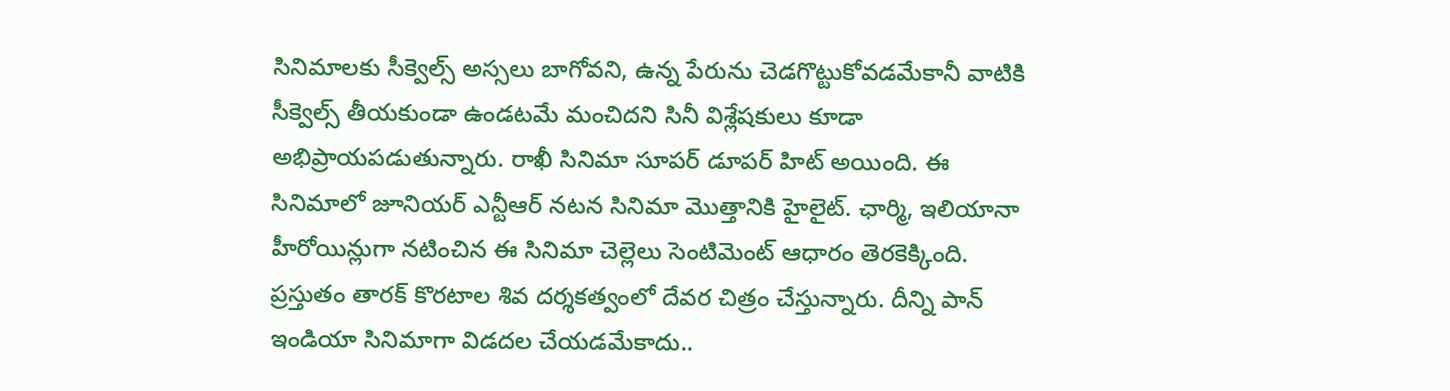సినిమాలకు సీక్వెల్స్ అస్సలు బాగోవని, ఉన్న పేరును చెడగొట్టుకోవడమేకానీ వాటికి సీక్వెల్స్ తీయకుండా ఉండటమే మంచిదని సినీ విశ్లేషకులు కూడా అభిప్రాయపడుతున్నారు. రాఖీ సినిమా సూపర్ డూపర్ హిట్ అయింది. ఈ సినిమాలో జూనియర్ ఎన్టీఆర్ నటన సినిమా మొత్తానికి హైలైట్. ఛార్మి, ఇలియానా హీరోయిన్లుగా నటించిన ఈ సినిమా చెల్లెలు సెంటిమెంట్ ఆధారం తెరకెక్కింది.
ప్రస్తుతం తారక్ కొరటాల శివ దర్శకత్వంలో దేవర చిత్రం చేస్తున్నారు. దీన్ని పాన్ ఇండియా సినిమాగా విడదల చేయడమేకాదు..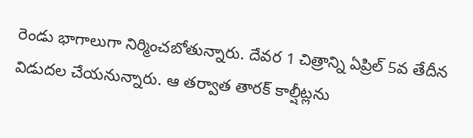రెండు భాగాలుగా నిర్మించబోతున్నారు. దేవర 1 చిత్రాన్ని ఏప్రిల్ 5వ తేదీన విడుదల చేయనున్నారు. ఆ తర్వాత తారక్ కాల్షీట్లను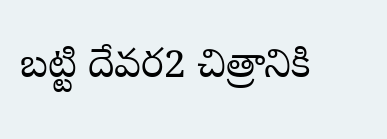బట్టి దేవర2 చిత్రానికి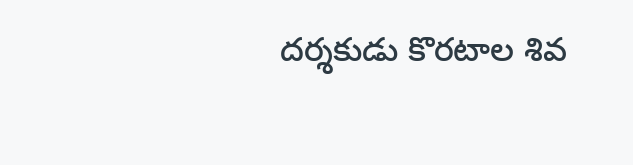దర్శకుడు కొరటాల శివ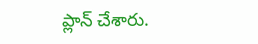ప్లాన్ చేశారు.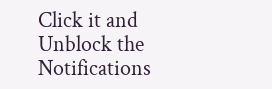Click it and Unblock the Notifications